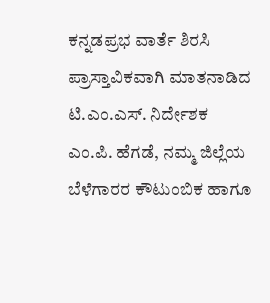ಕನ್ನಡಪ್ರಭ ವಾರ್ತೆ ಶಿರಸಿ
ಪ್ರಾಸ್ತಾವಿಕವಾಗಿ ಮಾತನಾಡಿದ ಟಿ.ಎಂ.ಎಸ್. ನಿರ್ದೇಶಕ ಎಂ.ಪಿ. ಹೆಗಡೆ, ನಮ್ಮ ಜಿಲ್ಲೆಯ ಬೆಳೆಗಾರರ ಕೌಟುಂಬಿಕ ಹಾಗೂ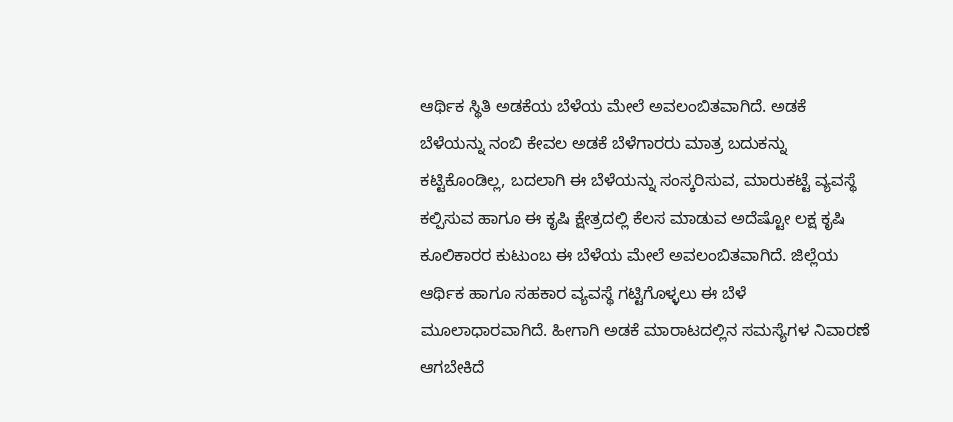ಆರ್ಥಿಕ ಸ್ಥಿತಿ ಅಡಕೆಯ ಬೆಳೆಯ ಮೇಲೆ ಅವಲಂಬಿತವಾಗಿದೆ. ಅಡಕೆ ಬೆಳೆಯನ್ನು ನಂಬಿ ಕೇವಲ ಅಡಕೆ ಬೆಳೆಗಾರರು ಮಾತ್ರ ಬದುಕನ್ನು ಕಟ್ಟಿಕೊಂಡಿಲ್ಲ, ಬದಲಾಗಿ ಈ ಬೆಳೆಯನ್ನು ಸಂಸ್ಕರಿಸುವ, ಮಾರುಕಟ್ಟೆ ವ್ಯವಸ್ಥೆ ಕಲ್ಪಿಸುವ ಹಾಗೂ ಈ ಕೃಷಿ ಕ್ಷೇತ್ರದಲ್ಲಿ ಕೆಲಸ ಮಾಡುವ ಅದೆಷ್ಟೋ ಲಕ್ಷ ಕೃಷಿ ಕೂಲಿಕಾರರ ಕುಟುಂಬ ಈ ಬೆಳೆಯ ಮೇಲೆ ಅವಲಂಬಿತವಾಗಿದೆ. ಜಿಲ್ಲೆಯ ಆರ್ಥಿಕ ಹಾಗೂ ಸಹಕಾರ ವ್ಯವಸ್ಥೆ ಗಟ್ಟಿಗೊಳ್ಳಲು ಈ ಬೆಳೆ ಮೂಲಾಧಾರವಾಗಿದೆ. ಹೀಗಾಗಿ ಅಡಕೆ ಮಾರಾಟದಲ್ಲಿನ ಸಮಸ್ಯೆಗಳ ನಿವಾರಣೆ ಆಗಬೇಕಿದೆ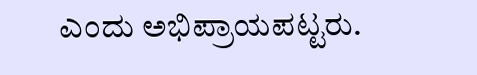ಎಂದು ಅಭಿಪ್ರಾಯಪಟ್ಟರು.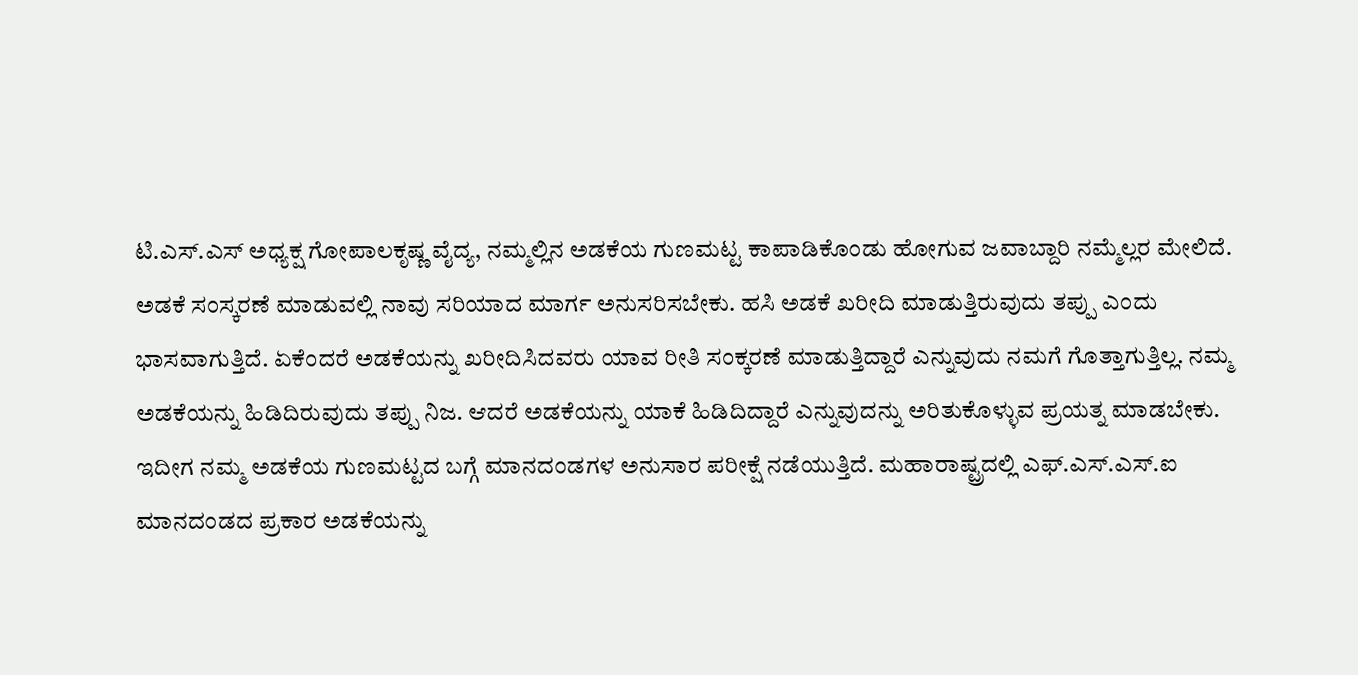ಟಿ.ಎಸ್.ಎಸ್ ಅಧ್ಯಕ್ಷ ಗೋಪಾಲಕೃಷ್ಣ ವೈದ್ಯ, ನಮ್ಮಲ್ಲಿನ ಅಡಕೆಯ ಗುಣಮಟ್ಟ ಕಾಪಾಡಿಕೊಂಡು ಹೋಗುವ ಜವಾಬ್ದಾರಿ ನಮ್ಮೆಲ್ಲರ ಮೇಲಿದೆ. ಅಡಕೆ ಸಂಸ್ಕರಣೆ ಮಾಡುವಲ್ಲಿ ನಾವು ಸರಿಯಾದ ಮಾರ್ಗ ಅನುಸರಿಸಬೇಕು. ಹಸಿ ಅಡಕೆ ಖರೀದಿ ಮಾಡುತ್ತಿರುವುದು ತಪ್ಪು ಎಂದು ಭಾಸವಾಗುತ್ತಿದೆ. ಏಕೆಂದರೆ ಅಡಕೆಯನ್ನು ಖರೀದಿಸಿದವರು ಯಾವ ರೀತಿ ಸಂಕ್ಕರಣೆ ಮಾಡುತ್ತಿದ್ದಾರೆ ಎನ್ನುವುದು ನಮಗೆ ಗೊತ್ತಾಗುತ್ತಿಲ್ಲ. ನಮ್ಮ ಅಡಕೆಯನ್ನು ಹಿಡಿದಿರುವುದು ತಪ್ಪು ನಿಜ. ಆದರೆ ಅಡಕೆಯನ್ನು ಯಾಕೆ ಹಿಡಿದಿದ್ದಾರೆ ಎನ್ನುವುದನ್ನು ಅರಿತುಕೊಳ್ಳುವ ಪ್ರಯತ್ನ ಮಾಡಬೇಕು. ಇದೀಗ ನಮ್ಮ ಅಡಕೆಯ ಗುಣಮಟ್ಟದ ಬಗ್ಗೆ ಮಾನದಂಡಗಳ ಅನುಸಾರ ಪರೀಕ್ಷೆ ನಡೆಯುತ್ತಿದೆ. ಮಹಾರಾಷ್ಟ್ರದಲ್ಲಿ ಎಫ್.ಎಸ್.ಎಸ್.ಐ ಮಾನದಂಡದ ಪ್ರಕಾರ ಅಡಕೆಯನ್ನು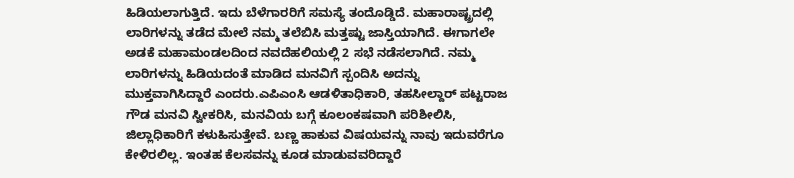ಹಿಡಿಯಲಾಗುತ್ತಿದೆ. ಇದು ಬೆಳೆಗಾರರಿಗೆ ಸಮಸ್ಯೆ ತಂದೊಡ್ಡಿದೆ. ಮಹಾರಾಷ್ಟ್ರದಲ್ಲಿ ಲಾರಿಗಳನ್ನು ತಡೆದ ಮೇಲೆ ನಮ್ಮ ತಲೆಬಿಸಿ ಮತ್ತಷ್ಟು ಜಾಸ್ತಿಯಾಗಿದೆ. ಈಗಾಗಲೇ ಅಡಕೆ ಮಹಾಮಂಡಲದಿಂದ ನವದೆಹಲಿಯಲ್ಲಿ 2 ಸಭೆ ನಡೆಸಲಾಗಿದೆ. ನಮ್ಮ ಲಾರಿಗಳನ್ನು ಹಿಡಿಯದಂತೆ ಮಾಡಿದ ಮನವಿಗೆ ಸ್ಪಂದಿಸಿ ಅದನ್ನು ಮುಕ್ತವಾಗಿಸಿದ್ದಾರೆ ಎಂದರು.ಎಪಿಎಂಸಿ ಆಡಳಿತಾಧಿಕಾರಿ, ತಹಸೀಲ್ದಾರ್ ಪಟ್ಟರಾಜ ಗೌಡ ಮನವಿ ಸ್ವೀಕರಿಸಿ, ಮನವಿಯ ಬಗ್ಗೆ ಕೂಲಂಕಷವಾಗಿ ಪರಿಶೀಲಿಸಿ, ಜಿಲ್ಲಾಧಿಕಾರಿಗೆ ಕಳುಹಿಸುತ್ತೇವೆ. ಬಣ್ಣ ಹಾಕುವ ವಿಷಯವನ್ನು ನಾವು ಇದುವರೆಗೂ ಕೇಳಿರಲಿಲ್ಲ. ಇಂತಹ ಕೆಲಸವನ್ನು ಕೂಡ ಮಾಡುವವರಿದ್ದಾರೆ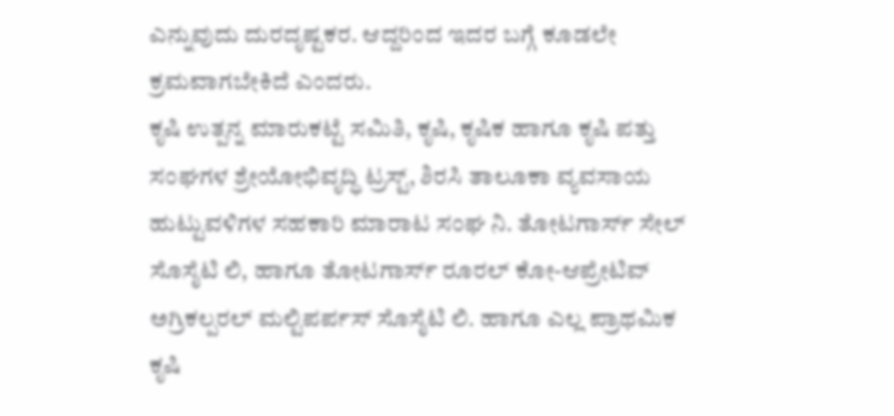ಎನ್ನುವುದು ದುರದೃಷ್ಟಕರ. ಆದ್ದರಿಂದ ಇದರ ಬಗ್ಗೆ ಕೂಡಲೇ ಕ್ರಮವಾಗಬೇಕಿದೆ ಎಂದರು.
ಕೃಷಿ ಉತ್ಪನ್ನ ಮಾರುಕಟ್ಟೆ ಸಮಿತಿ, ಕೃಷಿ, ಕೃಷಿಕ ಹಾಗೂ ಕೃಷಿ ಪತ್ತು ಸಂಘಗಳ ಶ್ರೇಯೋಭಿವೃದ್ಧಿ ಟ್ರಸ್ಟ್, ಶಿರಸಿ ತಾಲೂಕಾ ವ್ಯವಸಾಯ ಹುಟ್ಟುವಳಿಗಳ ಸಹಕಾರಿ ಮಾರಾಟ ಸಂಘ ನಿ. ತೋಟಗಾರ್ಸ್ ಸೇಲ್ ಸೊಸೈಟಿ ಲಿ, ಹಾಗೂ ತೋಟಗಾರ್ಸ್ ರೂರಲ್ ಕೋ-ಆಪ್ರೇಟಿವ್ ಅಗ್ರಿಕಲ್ಪರಲ್ ಮಲ್ಟಿಪರ್ಪಸ್ ಸೊಸೈಟಿ ಲಿ. ಹಾಗೂ ಎಲ್ಲ ಪ್ರಾಥಮಿಕ ಕೃಷಿ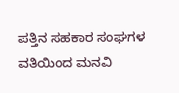ಪತ್ತಿನ ಸಹಕಾರ ಸಂಘಗಳ ವತಿಯಿಂದ ಮನವಿ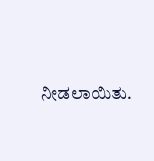ನೀಡಲಾಯಿತು.